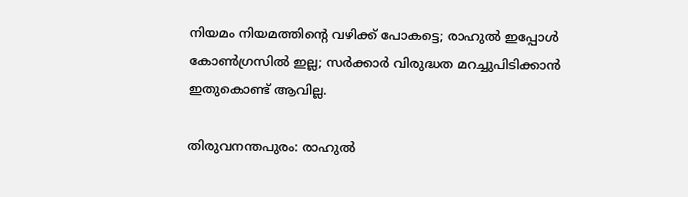നിയമം നിയമത്തിന്റെ വഴിക്ക് പോകട്ടെ; രാഹുല്‍ ഇപ്പോള്‍ കോണ്‍ഗ്രസില്‍ ഇല്ല; സര്‍ക്കാര്‍ വിരുദ്ധത മറച്ചുപിടിക്കാന്‍ ഇതുകൊണ്ട് ആവില്ല.

തിരുവനന്തപുരം: രാഹുല്‍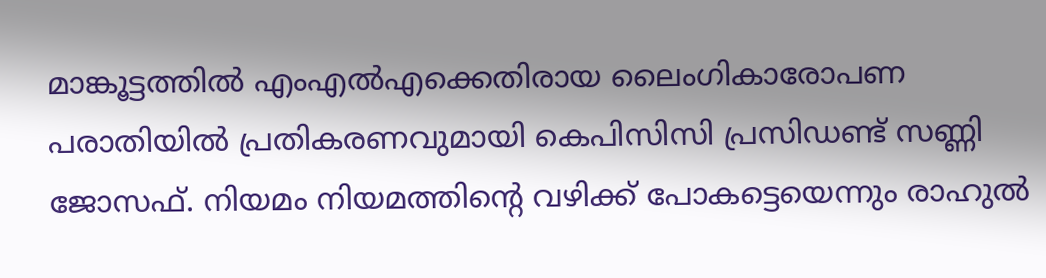മാങ്കൂട്ടത്തില്‍ എംഎല്‍എക്കെതിരായ ലൈംഗികാരോപണ പരാതിയില്‍ പ്രതികരണവുമായി കെപിസിസി പ്രസിഡണ്ട് സണ്ണി ജോസഫ്. നിയമം നിയമത്തിന്റെ വഴിക്ക് പോകട്ടെയെന്നും രാഹുല്‍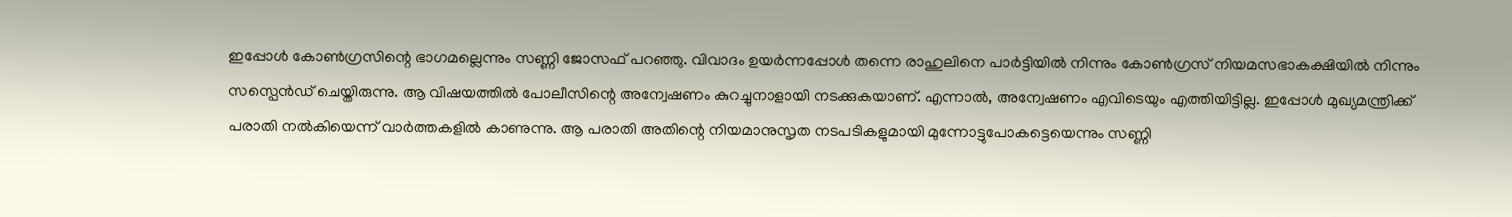ഇപ്പോള്‍ കോണ്‍ഗ്രസിന്റെ ഭാഗമല്ലെന്നും സണ്ണി ജോസഫ് പറഞ്ഞു. വിവാദം ഉയര്‍ന്നപ്പോള്‍ തന്നെ രാഹുലിനെ പാര്‍ട്ടിയില്‍ നിന്നും കോണ്‍ഗ്രസ് നിയമസഭാകക്ഷിയില്‍ നിന്നും സസ്പെന്‍ഡ് ചെയ്തിരുന്നു. ആ വിഷയത്തില്‍ പോലീസിന്റെ അന്വേഷണം കുറച്ചുനാളായി നടക്കുകയാണ്. എന്നാല്‍, അന്വേഷണം എവിടെയും എത്തിയിട്ടില്ല. ഇപ്പോള്‍ മുഖ്യമന്ത്രിക്ക് പരാതി നല്‍കിയെന്ന് വാര്‍ത്തകളില്‍ കാണുന്നു. ആ പരാതി അതിന്റെ നിയമാനുസൃത നടപടികളുമായി മുന്നോട്ടുപോകട്ടെയെന്നും സണ്ണി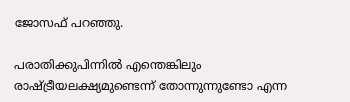ജോസഫ് പറഞ്ഞു.

പരാതിക്കുപിന്നില്‍ എന്തെങ്കിലും രാഷ്ട്രീയലക്ഷ്യമുണ്ടെന്ന് തോന്നുന്നുണ്ടോ എന്ന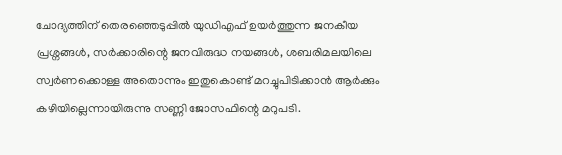ചോദ്യത്തിന് തെരഞ്ഞെടുപ്പില്‍ യുഡിഎഫ് ഉയര്‍ത്തുന്ന ജനകീയ പ്രശ്നങ്ങള്‍, സര്‍ക്കാരിന്റെ ജനവിരുദ്ധ നയങ്ങള്‍, ശബരിമലയിലെ സ്വര്‍ണക്കൊള്ള അതൊന്നും ഇതുകൊണ്ട് മറച്ചുപിടിക്കാന്‍ ആര്‍ക്കും കഴിയില്ലെന്നായിരുന്നു സണ്ണി ജോസഫിന്റെ മറുപടി.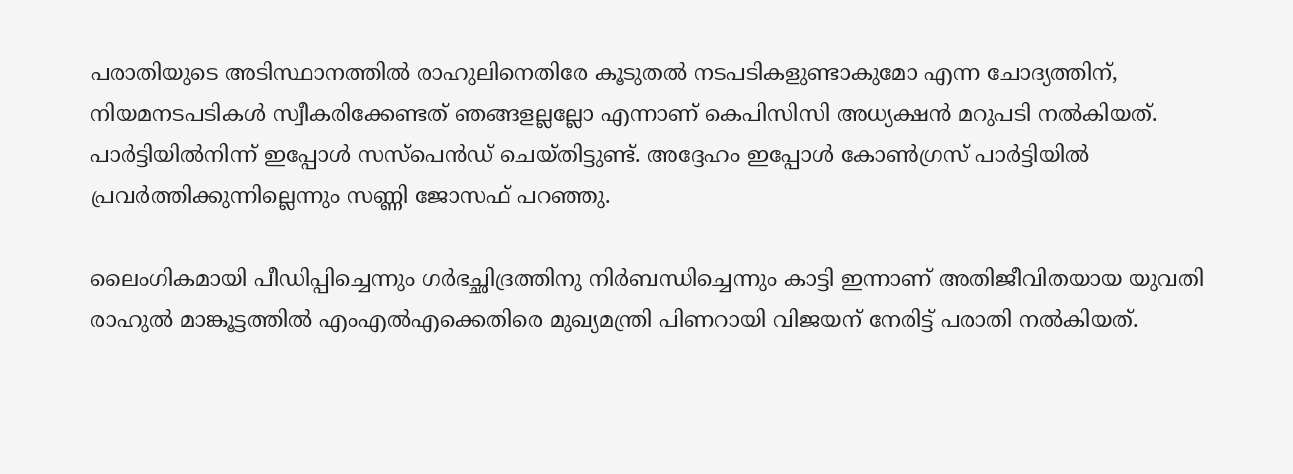പരാതിയുടെ അടിസ്ഥാനത്തില്‍ രാഹുലിനെതിരേ കൂടുതല്‍ നടപടികളുണ്ടാകുമോ എന്ന ചോദ്യത്തിന്, നിയമനടപടികള്‍ സ്വീകരിക്കേണ്ടത് ഞങ്ങളല്ലല്ലോ എന്നാണ് കെപിസിസി അധ്യക്ഷന്‍ മറുപടി നല്‍കിയത്. പാര്‍ട്ടിയില്‍നിന്ന് ഇപ്പോള്‍ സസ്പെന്‍ഡ് ചെയ്തിട്ടുണ്ട്. അദ്ദേഹം ഇപ്പോള്‍ കോണ്‍ഗ്രസ് പാര്‍ട്ടിയില്‍ പ്രവര്‍ത്തിക്കുന്നില്ലെന്നും സണ്ണി ജോസഫ് പറഞ്ഞു.

ലൈംഗികമായി പീഡിപ്പിച്ചെന്നും ഗര്‍ഭച്ഛിദ്രത്തിനു നിര്‍ബന്ധിച്ചെന്നും കാട്ടി ഇന്നാണ് അതിജീവിതയായ യുവതി രാഹുല്‍ മാങ്കൂട്ടത്തില്‍ എംഎല്‍എക്കെതിരെ മുഖ്യമന്ത്രി പിണറായി വിജയന് നേരിട്ട് പരാതി നല്‍കിയത്.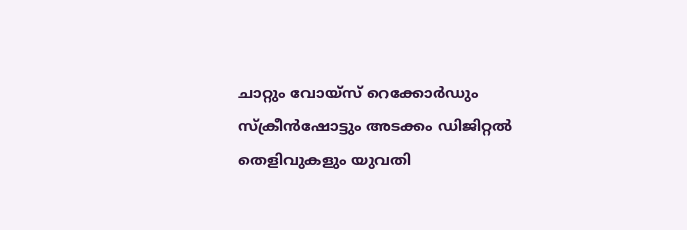ചാറ്റും വോയ്‌സ് റെക്കോര്‍ഡും സ്‌ക്രീന്‍ഷോട്ടും അടക്കം ഡിജിറ്റല്‍ തെളിവുകളും യുവതി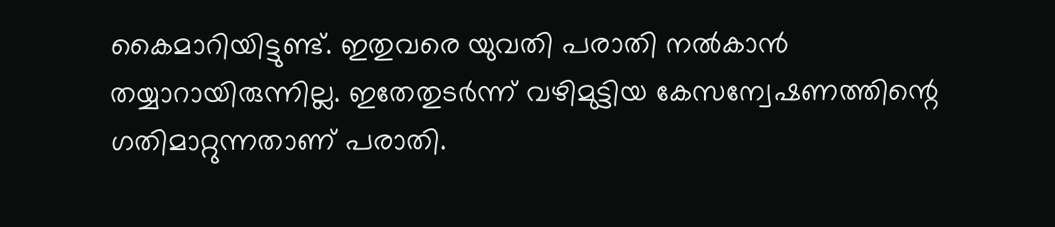കൈമാറിയിട്ടുണ്ട്. ഇതുവരെ യുവതി പരാതി നല്‍കാന്‍ തയ്യാറായിരുന്നില്ല. ഇതേതുടര്‍ന്ന് വഴിമുട്ടിയ കേസന്വേഷണത്തിന്റെ ഗതിമാറ്റുന്നതാണ് പരാതി.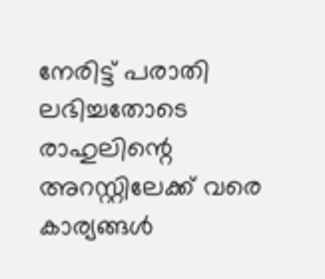നേരിട്ട് പരാതി ലഭിച്ചതോടെ രാഹുലിന്റെ അറസ്റ്റിലേക്ക് വരെ കാര്യങ്ങള്‍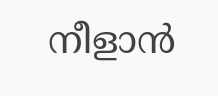നീളാന്‍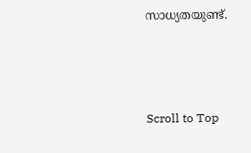സാധ്യതയുണ്ട്.



Scroll to Top